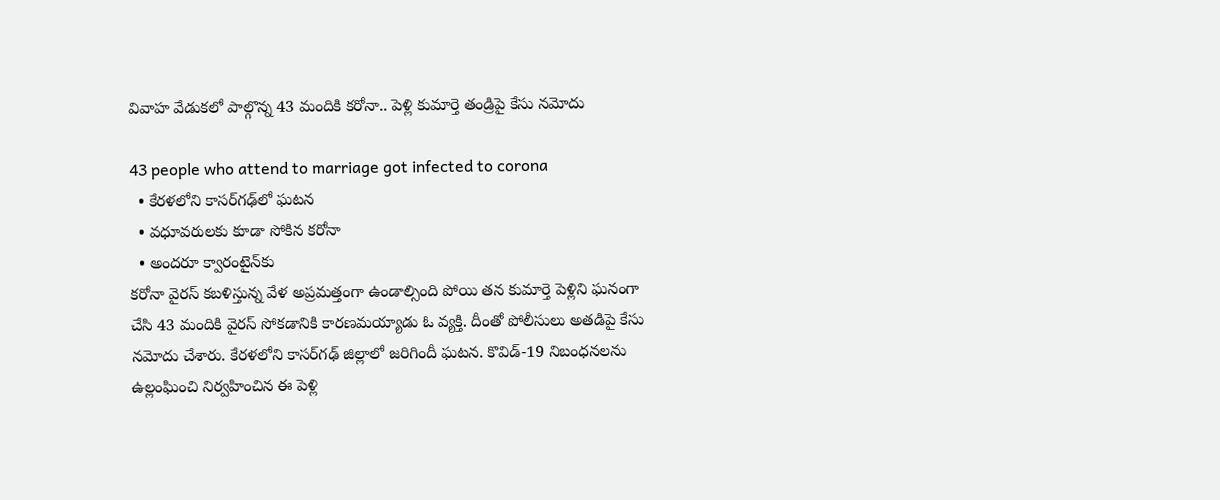వివాహ వేడుకలో పాల్గొన్న 43 మందికి కరోనా.. పెళ్లి కుమార్తె తండ్రిపై కేసు నమోదు

43 people who attend to marriage got infected to corona
  • కేరళలోని కాసర్‌గఢ్‌లో ఘటన
  • వధూవరులకు కూడా సోకిన కరోనా
  • అందరూ క్వారంటైన్‌కు
కరోనా వైరస్ కబళిస్తున్న వేళ అప్రమత్తంగా ఉండాల్సింది పోయి తన కుమార్తె పెళ్లిని ఘనంగా చేసి 43 మందికి వైరస్ సోకడానికి కారణమయ్యాడు ఓ వ్యక్తి. దీంతో పోలీసులు అతడిపై కేసు నమోదు చేశారు. కేరళలోని కాసర్‌గఢ్ జిల్లాలో జరిగిందీ ఘటన. కొవిడ్-19 నిబంధనలను ఉల్లంఘించి నిర్వహించిన ఈ పెళ్లి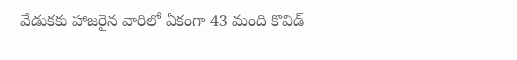వేడుకకు హాజరైన వారిలో ఏకంగా 43 మంది కొవిడ్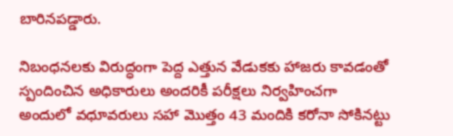బారినపడ్డారు.

నిబంధనలకు విరుద్ధంగా పెద్ద ఎత్తున వేడుకకు హాజరు కావడంతో స్పందించిన అధికారులు అందరికీ పరీక్షలు నిర్వహించగా అందులో వధూవరులు సహా మొత్తం 43 మందికి కరోనా సోకినట్టు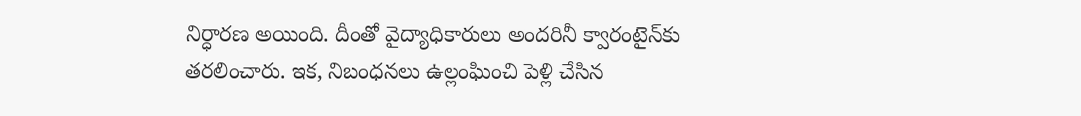నిర్ధారణ అయింది. దీంతో వైద్యాధికారులు అందరినీ క్వారంటైన్‌కు తరలించారు. ఇక, నిబంధనలు ఉల్లంఘించి పెళ్లి చేసిన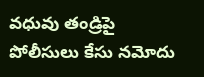వధువు తండ్రిపై పోలీసులు కేసు నమోదు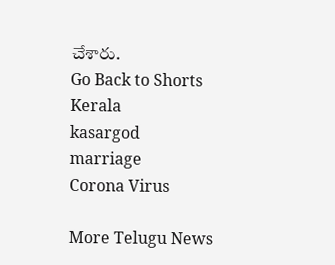చేశారు.
Go Back to Shorts
Kerala
kasargod
marriage
Corona Virus

More Telugu News